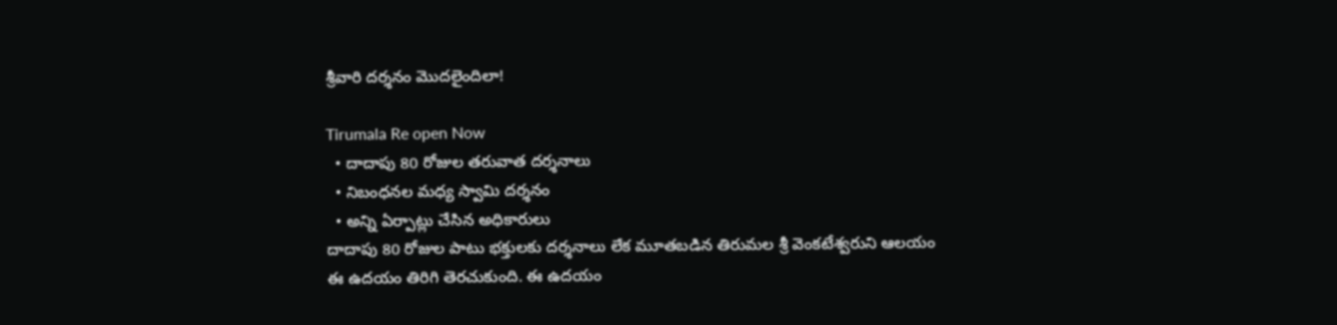శ్రీవారి దర్శనం మొదలైందిలా!

Tirumala Re open Now
  • దాదాపు 80 రోజుల తరువాత దర్శనాలు
  • నిబంధనల మధ్య స్వామి దర్శనం
  • అన్ని ఏర్పాట్లు చేసిన అధికారులు
దాదాపు 80 రోజుల పాటు భక్తులకు దర్శనాలు లేక మూతబడిన తిరుమల శ్రీ వెంకటేశ్వరుని ఆలయం ఈ ఉదయం తిరిగి తెరచుకుంది. ఈ ఉదయం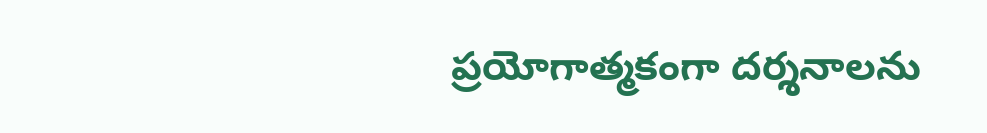ప్రయోగాత్మకంగా దర్శనాలను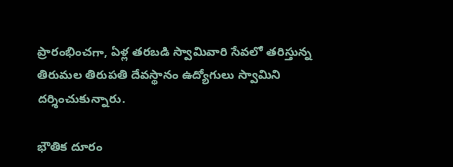ప్రారంభించగా, ఏళ్ల తరబడి స్వామివారి సేవలో తరిస్తున్న తిరుమల తిరుపతి దేవస్థానం ఉద్యోగులు స్వామిని దర్శించుకున్నారు.

భౌతిక దూరం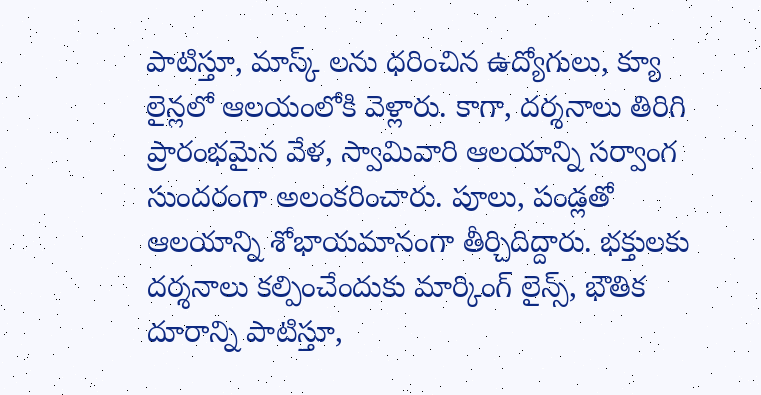పాటిస్తూ, మాస్క్ లను ధరించిన ఉద్యోగులు, క్యూ లైన్లలో ఆలయంలోకి వెళ్లారు. కాగా, దర్శనాలు తిరిగి ప్రారంభమైన వేళ, స్వామివారి ఆలయాన్ని సర్వాంగ సుందరంగా అలంకరించారు. పూలు, పండ్లతో ఆలయాన్ని శోభాయమానంగా తీర్చిదిద్దారు. భక్తులకు దర్శనాలు కల్పించేందుకు మార్కింగ్ లైన్స్, భౌతిక దూరాన్ని పాటిస్తూ,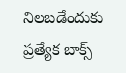నిలబడేందుకు ప్రత్యేక బాక్స్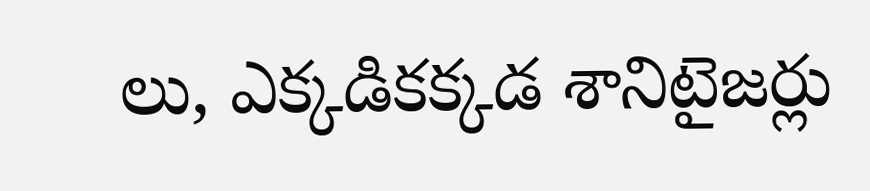లు, ఎక్కడికక్కడ శానిటైజర్లు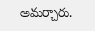అమర్చారు.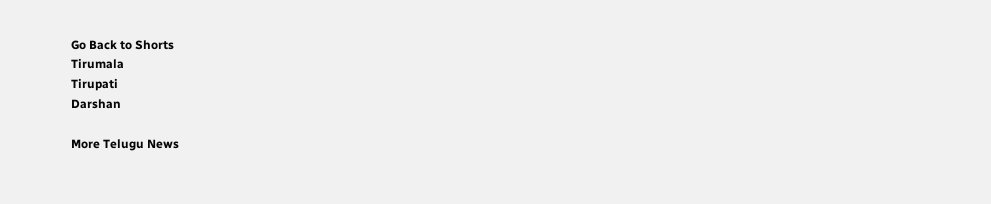Go Back to Shorts
Tirumala
Tirupati
Darshan

More Telugu News